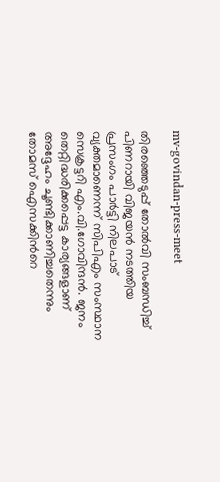mv-govindan-press-meet

തിരഞ്ഞെടുപ്പ് തോൽവി സംബന്ധിച്ച് പിണറായി വിജയൻ നടത്തിയ പ്രസംഗം പാർട്ടി നിലപാട് വ്യക്തമാണെന്ന് സിപിഎം സംസ്ഥാന സെക്രട്ടറി എം.വി.ഗോവിന്ദൻ. ജനം തെറ്റിദ്ധരിക്കപ്പെട്ട കാര്യങ്ങളാണ് അദ്ദേഹം ചൂണ്ടിക്കാണിച്ചതെന്നും തോമസ് ഐസക്കിന്‍റെ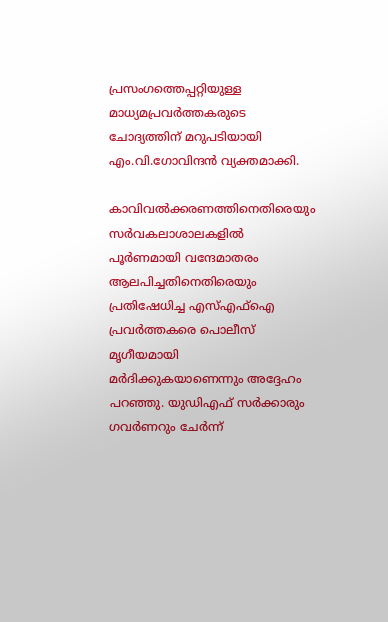പ്രസംഗത്തെപ്പറ്റിയുള്ള മാധ്യമപ്രവര്‍ത്തകരുടെ ചോദ്യത്തിന് മറുപടിയായി എം.വി.ഗോവിന്ദൻ വ്യക്തമാക്കി.

കാവിവൽക്കരണത്തിനെതിരെയും സർവകലാശാലകളിൽ പൂർണമായി വന്ദേമാതരം ആലപിച്ചതിനെതിരെയും പ്രതിഷേധിച്ച എസ്എഫ്ഐ പ്രവർത്തകരെ പൊലീസ് മൃഗീയമായി മർദിക്കുകയാണെന്നും അദ്ദേഹം പറഞ്ഞു. യുഡിഎഫ് സർക്കാരും ഗവർണറും ചേർന്ന്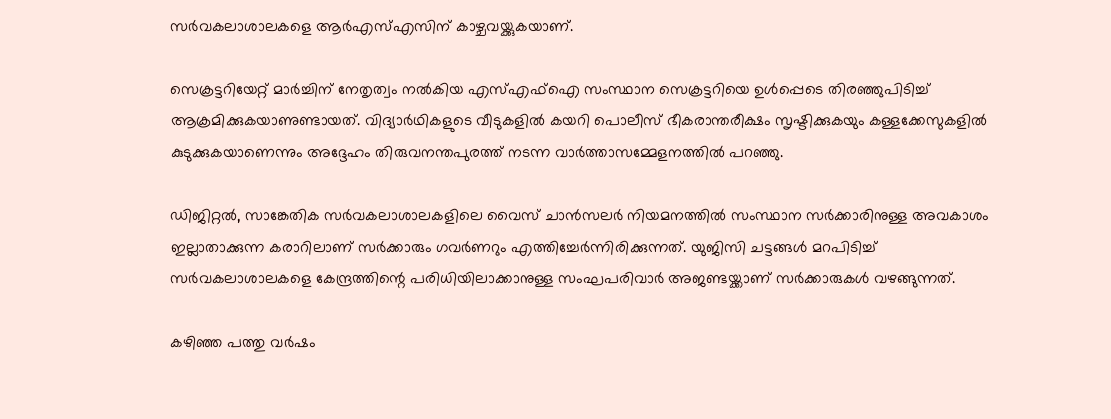സർവകലാശാലകളെ ആർഎസ്എസിന് കാഴ്ചവയ്ക്കുകയാണ്.

സെക്രട്ടറിയേറ്റ് മാർച്ചിന് നേതൃത്വം നൽകിയ എസ്എഫ്ഐ സംസ്ഥാന സെക്രട്ടറിയെ ഉൾപ്പെടെ തിരഞ്ഞുപിടിച്ച് ആക്രമിക്കുകയാണുണ്ടായത്. വിദ്യാർഥികളുടെ വീടുകളിൽ കയറി പൊലീസ് ഭീകരാന്തരീക്ഷം സൃഷ്ടിക്കുകയും കള്ളക്കേസുകളിൽ കുടുക്കുകയാണെന്നും അദ്ദേഹം തിരുവനന്തപുരത്ത് നടന്ന വാർത്താസമ്മേളനത്തിൽ പറഞ്ഞു.

ഡിജിറ്റൽ, സാങ്കേതിക സർവകലാശാലകളിലെ വൈസ് ചാൻസലർ നിയമനത്തിൽ സംസ്ഥാന സർക്കാരിനുള്ള അവകാശം ഇല്ലാതാക്കുന്ന കരാറിലാണ് സർക്കാരും ഗവർണറും എത്തിച്ചേർന്നിരിക്കുന്നത്. യുജിസി ചട്ടങ്ങൾ മറപിടിച്ച് സർവകലാശാലകളെ കേന്ദ്രത്തിന്റെ പരിധിയിലാക്കാനുള്ള സംഘപരിവാർ അജണ്ടയ്ക്കാണ് സർക്കാരുകൾ വഴങ്ങുന്നത്.

കഴിഞ്ഞ പത്തു വർഷം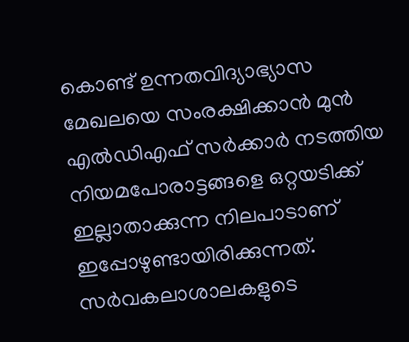കൊണ്ട് ഉന്നതവിദ്യാഭ്യാസ മേഖലയെ സംരക്ഷിക്കാൻ മുൻ എൽഡിഎഫ് സർക്കാർ നടത്തിയ നിയമപോരാട്ടങ്ങളെ ഒറ്റയടിക്ക് ഇല്ലാതാക്കുന്ന നിലപാടാണ് ഇപ്പോഴുണ്ടായിരിക്കുന്നത്. സർവകലാശാലകളുടെ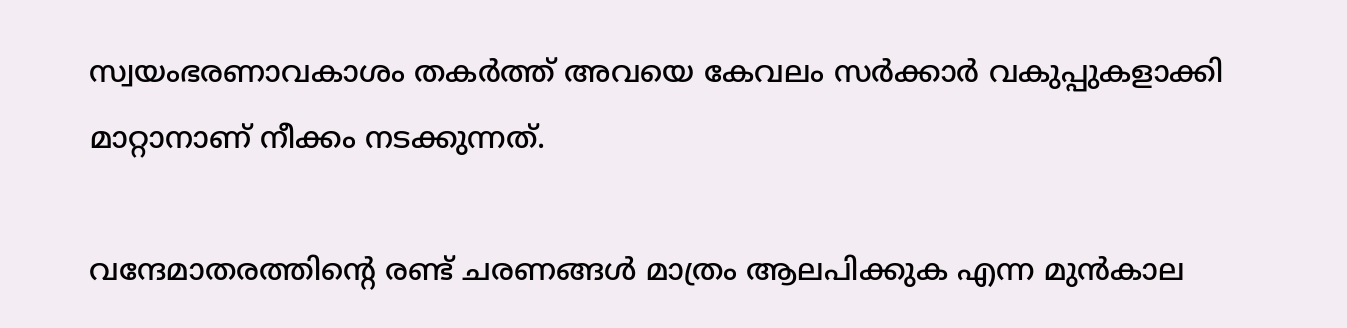സ്വയംഭരണാവകാശം തകർത്ത് അവയെ കേവലം സർക്കാർ വകുപ്പുകളാക്കി മാറ്റാനാണ് നീക്കം നടക്കുന്നത്.

വന്ദേമാതരത്തിന്റെ രണ്ട് ചരണങ്ങൾ മാത്രം ആലപിക്കുക എന്ന മുൻകാല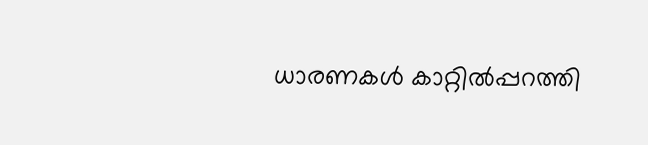ധാരണകൾ കാറ്റിൽപ്പറത്തി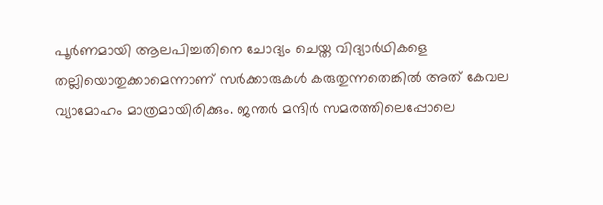പൂർണമായി ആലപിച്ചതിനെ ചോദ്യം ചെയ്ത വിദ്യാർഥികളെ തല്ലിയൊതുക്കാമെന്നാണ് സർക്കാരുകൾ കരുതുന്നതെങ്കിൽ അത് കേവല വ്യാമോഹം മാത്രമായിരിക്കും. ജന്തർ മന്ദിർ സമരത്തിലെപ്പോലെ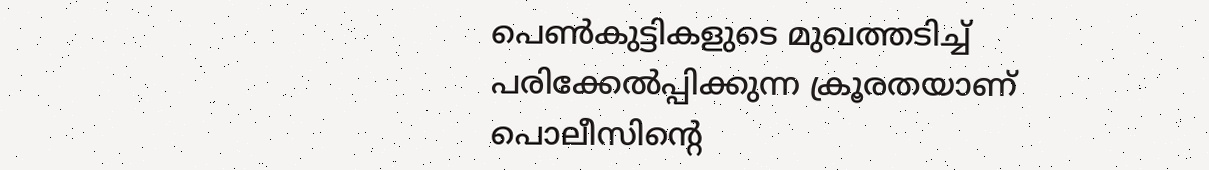പെൺകുട്ടികളുടെ മുഖത്തടിച്ച് പരിക്കേൽപ്പിക്കുന്ന ക്രൂരതയാണ് പൊലീസിന്റെ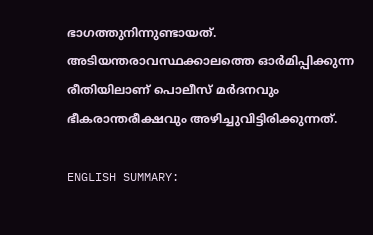ഭാഗത്തുനിന്നുണ്ടായത്. അടിയന്തരാവസ്ഥക്കാലത്തെ ഓർമിപ്പിക്കുന്ന രീതിയിലാണ് പൊലീസ് മർദനവും ഭീകരാന്തരീക്ഷവും അഴിച്ചുവിട്ടിരിക്കുന്നത്.

ENGLISH SUMMARY: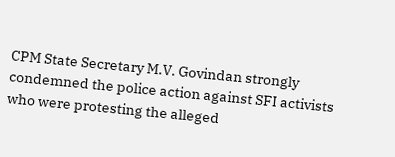CPM State Secretary M.V. Govindan strongly condemned the police action against SFI activists who were protesting the alleged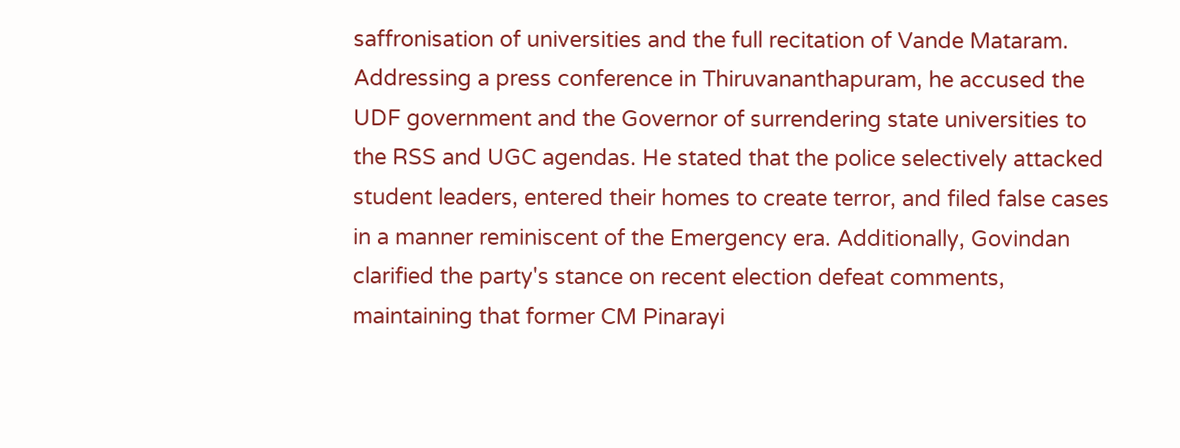saffronisation of universities and the full recitation of Vande Mataram. Addressing a press conference in Thiruvananthapuram, he accused the UDF government and the Governor of surrendering state universities to the RSS and UGC agendas. He stated that the police selectively attacked student leaders, entered their homes to create terror, and filed false cases in a manner reminiscent of the Emergency era. Additionally, Govindan clarified the party's stance on recent election defeat comments, maintaining that former CM Pinarayi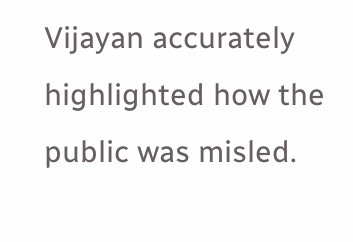Vijayan accurately highlighted how the public was misled.